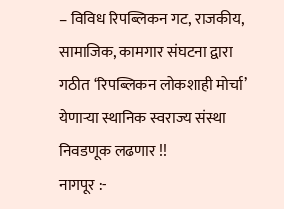– विविध रिपब्लिकन गट, राजकीय, सामाजिक, कामगार संघटना द्वारा गठीत ‘रिपब्लिकन लोकशाही मोर्चा’ येणाऱ्या स्थानिक स्वराज्य संस्था निवडणूक लढणार !!
नागपूर :-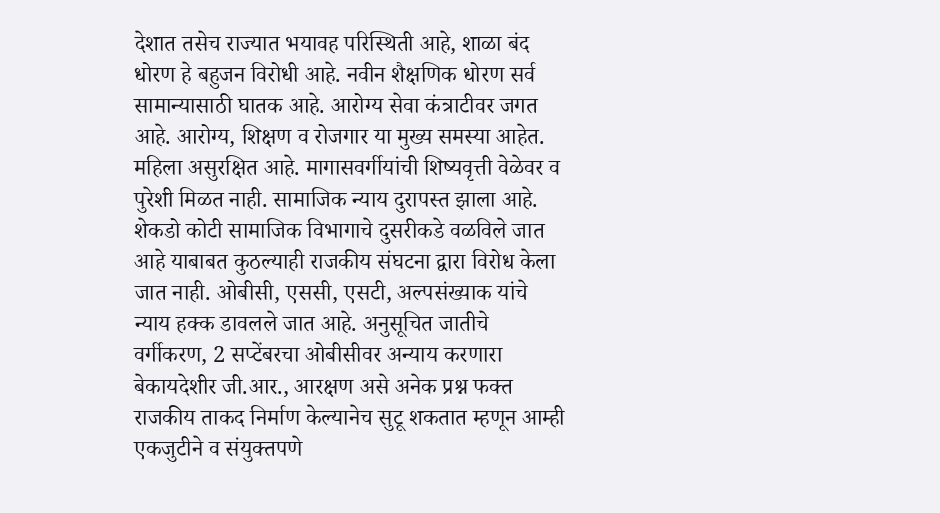देशात तसेच राज्यात भयावह परिस्थिती आहे, शाळा बंद धोरण हे बहुजन विरोधी आहे. नवीन शैक्षणिक धोरण सर्व सामान्यासाठी घातक आहे. आरोग्य सेवा कंत्राटीवर जगत आहे. आरोग्य, शिक्षण व रोजगार या मुख्य समस्या आहेत. महिला असुरक्षित आहे. मागासवर्गीयांची शिष्यवृत्ती वेळेवर व पुरेशी मिळत नाही. सामाजिक न्याय दुरापस्त झाला आहे. शेकडो कोटी सामाजिक विभागाचे दुसरीकडे वळविले जात आहे याबाबत कुठल्याही राजकीय संघटना द्वारा विरोध केला जात नाही. ओबीसी, एससी, एसटी, अल्पसंख्याक यांचे न्याय हक्क डावलले जात आहे. अनुसूचित जातीचे वर्गीकरण, 2 सप्टेंबरचा ओबीसीवर अन्याय करणारा बेकायदेशीर जी.आर., आरक्षण असे अनेक प्रश्न फक्त राजकीय ताकद निर्माण केल्यानेच सुटू शकतात म्हणून आम्ही एकजुटीने व संयुक्तपणे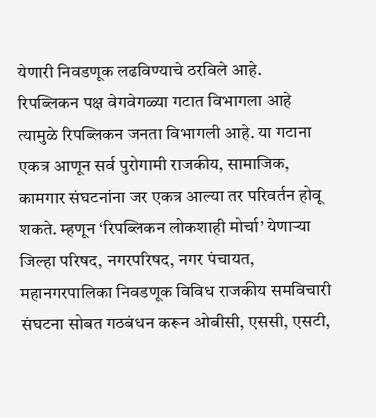येणारी निवडणूक लढविण्याचे ठरविले आहे.
रिपब्लिकन पक्ष वेगवेगळ्या गटात विभागला आहे त्यामुळे रिपब्लिकन जनता विभागली आहे. या गटाना एकत्र आणून सर्व पुरोगामी राजकीय, सामाजिक, कामगार संघटनांना जर एकत्र आल्या तर परिवर्तन होवू शकते. म्हणून ‘रिपब्लिकन लोकशाही मोर्चा’ येणाऱ्या जिल्हा परिषद, नगरपरिषद, नगर पंचायत, महानगरपालिका निवडणूक विविध राजकीय समविचारी संघटना सोबत गठबंधन करून ओबीसी, एससी, एसटी,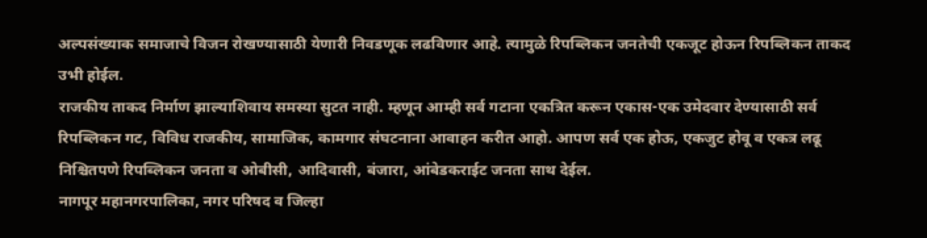अल्पसंख्याक समाजाचे विजन रोखण्यासाठी येणारी निवडणूक लढविणार आहे. त्यामुळे रिपब्लिकन जनतेची एकजूट होऊन रिपब्लिकन ताकद उभी होईल.
राजकीय ताकद निर्माण झाल्याशिवाय समस्या सुटत नाही. म्हणून आम्ही सर्व गटाना एकत्रित करून एकास-एक उमेदवार देण्यासाठी सर्व रिपब्लिकन गट, विविध राजकीय, सामाजिक, कामगार संघटनाना आवाहन करीत आहो. आपण सर्व एक होऊ, एकजुट होवू व एकत्र लढू निश्चितपणे रिपब्लिकन जनता व ओबीसी, आदिवासी, बंजारा, आंबेडकराईट जनता साथ देईल.
नागपूर महानगरपालिका, नगर परिषद व जिल्हा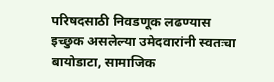परिषदसाठी निवडणूक लढण्यास इच्छुक असलेल्या उमेदवारांनी स्वतःचा बायोडाटा, सामाजिक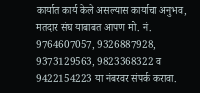कार्यात कार्य केले असल्यास कार्याचा अनुभव, मतदार संघ याबाबत आपण मो. नं. 9764607057, 9326887928, 9373129563, 9823368322 व 9422154223 या नंबरवर संपर्क करावा.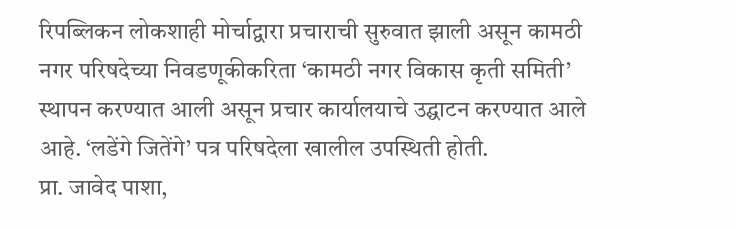रिपब्लिकन लोकशाही मोर्चाद्वारा प्रचाराची सुरुवात झाली असून कामठी नगर परिषदेच्या निवडणूकीकरिता ‘कामठी नगर विकास कृती समिती’ स्थापन करण्यात आली असून प्रचार कार्यालयाचे उद्घाटन करण्यात आले आहे. ‘लडेंगे जितेंगे’ पत्र परिषदेला खालील उपस्थिती होती.
प्रा. जावेद पाशा,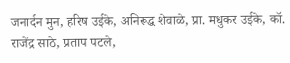जनार्दन मुन, हरिष उईके, अनिरूद्ध शेवाळे, प्रा. मधुकर उईके, कॉ. राजेंद्र साठे, प्रताप पटले,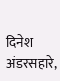दिनेश अंडरसहारे,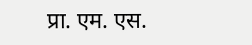प्रा. एम. एस.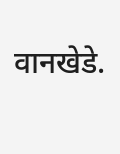वानखेडे.